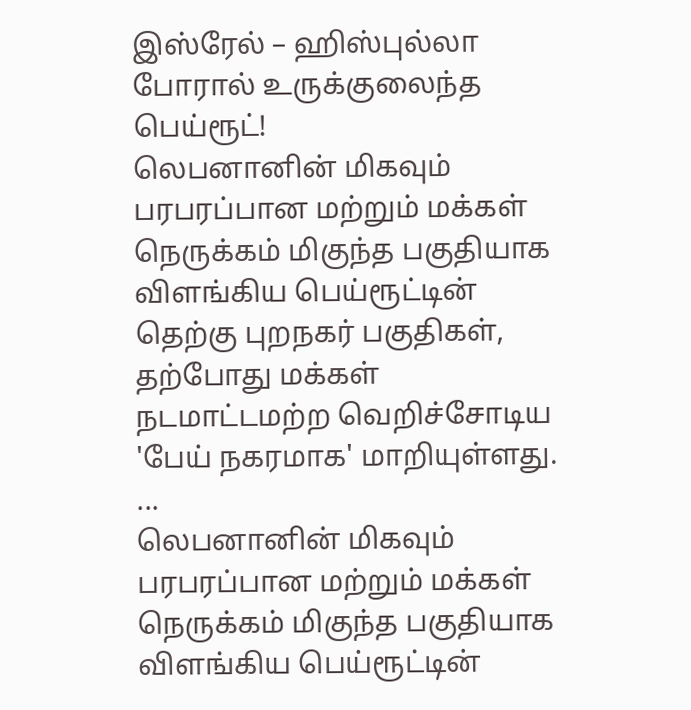இஸ்ரேல் – ஹிஸ்புல்லா போரால் உருக்குலைந்த பெய்ரூட்!
லெபனானின் மிகவும் பரபரப்பான மற்றும் மக்கள் நெருக்கம் மிகுந்த பகுதியாக விளங்கிய பெய்ரூட்டின் தெற்கு புறநகர் பகுதிகள், தற்போது மக்கள் நடமாட்டமற்ற வெறிச்சோடிய 'பேய் நகரமாக' மாறியுள்ளது. ...
லெபனானின் மிகவும் பரபரப்பான மற்றும் மக்கள் நெருக்கம் மிகுந்த பகுதியாக விளங்கிய பெய்ரூட்டின்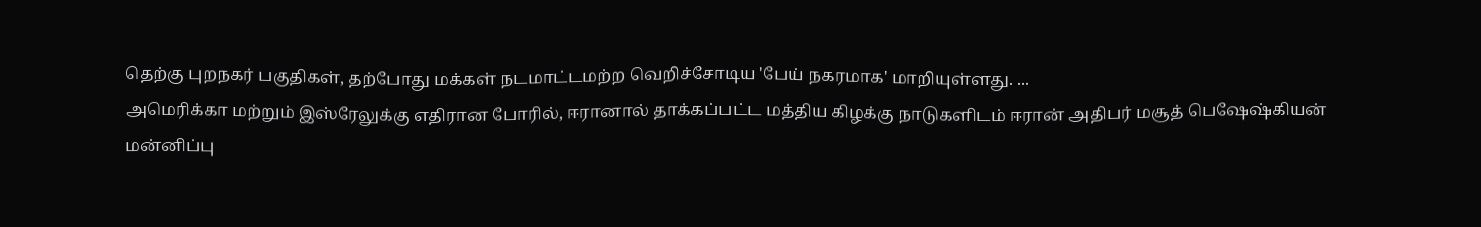தெற்கு புறநகர் பகுதிகள், தற்போது மக்கள் நடமாட்டமற்ற வெறிச்சோடிய 'பேய் நகரமாக' மாறியுள்ளது. ...
அமெரிக்கா மற்றும் இஸ்ரேலுக்கு எதிரான போரில், ஈரானால் தாக்கப்பட்ட மத்திய கிழக்கு நாடுகளிடம் ஈரான் அதிபர் மசூத் பெஷேஷ்கியன் மன்னிப்பு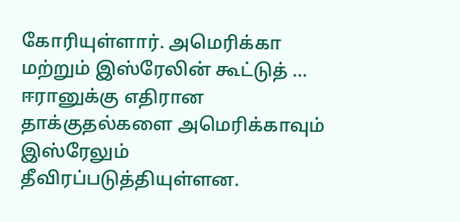கோரியுள்ளார். அமெரிக்கா மற்றும் இஸ்ரேலின் கூட்டுத் ...
ஈரானுக்கு எதிரான தாக்குதல்களை அமெரிக்காவும் இஸ்ரேலும் தீவிரப்படுத்தியுள்ளன.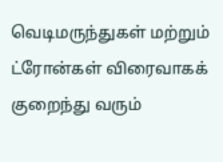வெடிமருந்துகள் மற்றும் ட்ரோன்கள் விரைவாகக் குறைந்து வரும்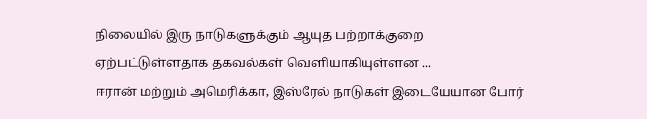நிலையில் இரு நாடுகளுக்கும் ஆயுத பற்றாக்குறை ஏற்பட்டுள்ளதாக தகவல்கள் வெளியாகியுள்ளன ...
ஈரான் மற்றும் அமெரிக்கா, இஸ்ரேல் நாடுகள் இடையேயான போர்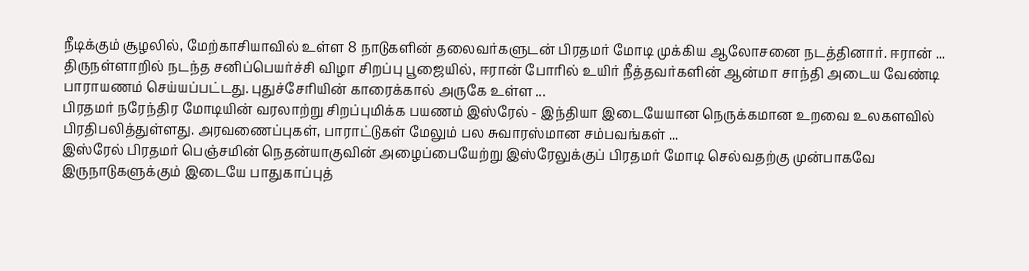நீடிக்கும் சூழலில், மேற்காசியாவில் உள்ள 8 நாடுகளின் தலைவர்களுடன் பிரதமர் மோடி முக்கிய ஆலோசனை நடத்தினார். ஈரான் ...
திருநள்ளாறில் நடந்த சனிப்பெயர்ச்சி விழா சிறப்பு பூஜையில், ஈரான் போரில் உயிர் நீத்தவர்களின் ஆன்மா சாந்தி அடைய வேண்டி பாராயணம் செய்யப்பட்டது. புதுச்சேரியின் காரைக்கால் அருகே உள்ள ...
பிரதமர் நரேந்திர மோடியின் வரலாற்று சிறப்புமிக்க பயணம் இஸ்ரேல் - இந்தியா இடையேயான நெருக்கமான உறவை உலகளவில் பிரதிபலித்துள்ளது. அரவணைப்புகள், பாராட்டுகள் மேலும் பல சுவாரஸ்மான சம்பவங்கள் ...
இஸ்ரேல் பிரதமர் பெஞ்சமின் நெதன்யாகுவின் அழைப்பையேற்று இஸ்ரேலுக்குப் பிரதமர் மோடி செல்வதற்கு முன்பாகவே இருநாடுகளுக்கும் இடையே பாதுகாப்புத்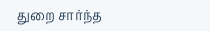துறை சார்ந்த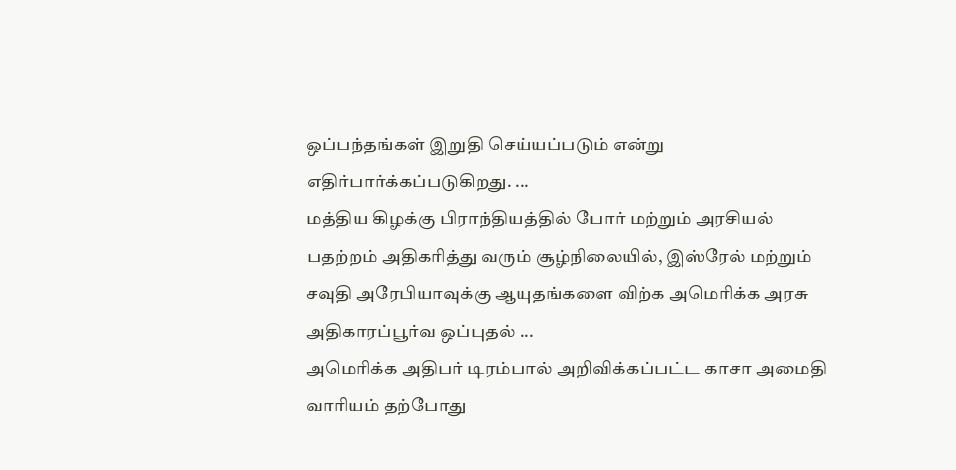ஒப்பந்தங்கள் இறுதி செய்யப்படும் என்று எதிர்பார்க்கப்படுகிறது. ...
மத்திய கிழக்கு பிராந்தியத்தில் போர் மற்றும் அரசியல் பதற்றம் அதிகரித்து வரும் சூழ்நிலையில், இஸ்ரேல் மற்றும் சவுதி அரேபியாவுக்கு ஆயுதங்களை விற்க அமெரிக்க அரசு அதிகாரப்பூர்வ ஒப்புதல் ...
அமெரிக்க அதிபர் டிரம்பால் அறிவிக்கப்பட்ட காசா அமைதி வாரியம் தற்போது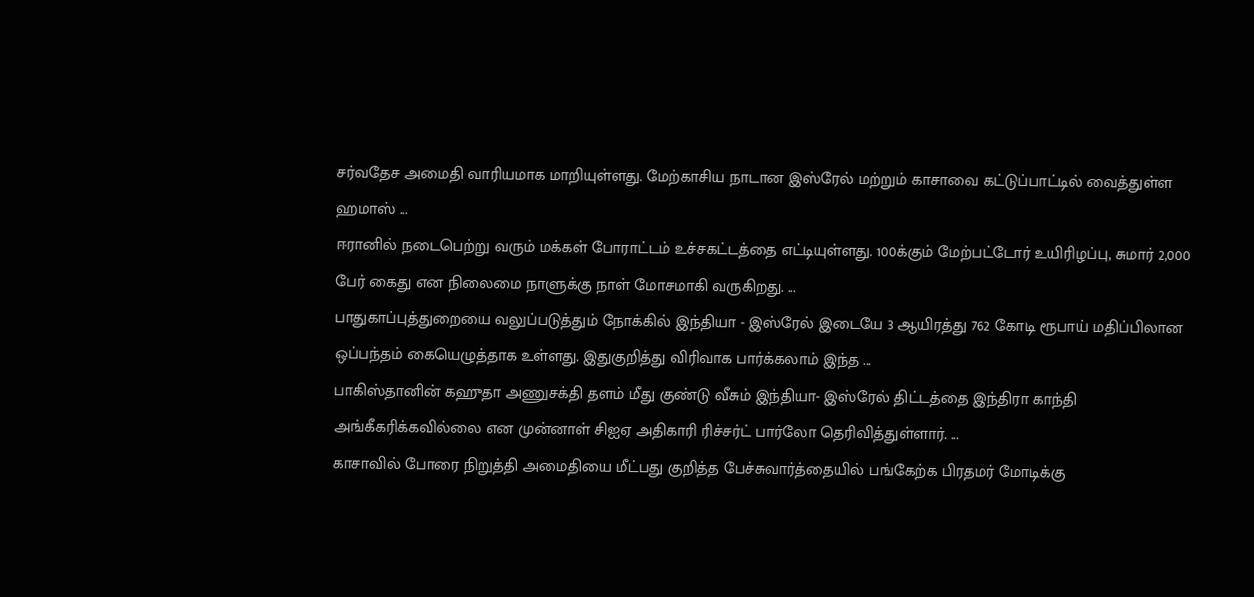சர்வதேச அமைதி வாரியமாக மாறியுள்ளது. மேற்காசிய நாடான இஸ்ரேல் மற்றும் காசாவை கட்டுப்பாட்டில் வைத்துள்ள ஹமாஸ் ...
ஈரானில் நடைபெற்று வரும் மக்கள் போராட்டம் உச்சகட்டத்தை எட்டியுள்ளது. 100க்கும் மேற்பட்டோர் உயிரிழப்பு, சுமார் 2,000 பேர் கைது என நிலைமை நாளுக்கு நாள் மோசமாகி வருகிறது. ...
பாதுகாப்புத்துறையை வலுப்படுத்தும் நோக்கில் இந்தியா - இஸ்ரேல் இடையே 3 ஆயிரத்து 762 கோடி ரூபாய் மதிப்பிலான ஒப்பந்தம் கையெழுத்தாக உள்ளது. இதுகுறித்து விரிவாக பார்க்கலாம் இந்த ...
பாகிஸ்தானின் கஹுதா அணுசக்தி தளம் மீது குண்டு வீசும் இந்தியா- இஸ்ரேல் திட்டத்தை இந்திரா காந்தி அங்கீகரிக்கவில்லை என முன்னாள் சிஐஏ அதிகாரி ரிச்சர்ட் பார்லோ தெரிவித்துள்ளார். ...
காசாவில் போரை நிறுத்தி அமைதியை மீட்பது குறித்த பேச்சுவார்த்தையில் பங்கேற்க பிரதமர் மோடிக்கு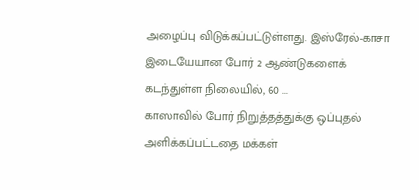அழைப்பு விடுக்கப்பட்டுள்ளது. இஸ்ரேல்-காசா இடையேயான போர் 2 ஆண்டுகளைக் கடந்துள்ள நிலையில், 60 ...
காஸாவில் போர் நிறுத்தத்துக்கு ஒப்புதல் அளிக்கப்பட்டதை மக்கள்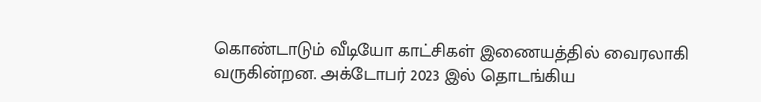கொண்டாடும் வீடியோ காட்சிகள் இணையத்தில் வைரலாகி வருகின்றன. அக்டோபர் 2023 இல் தொடங்கிய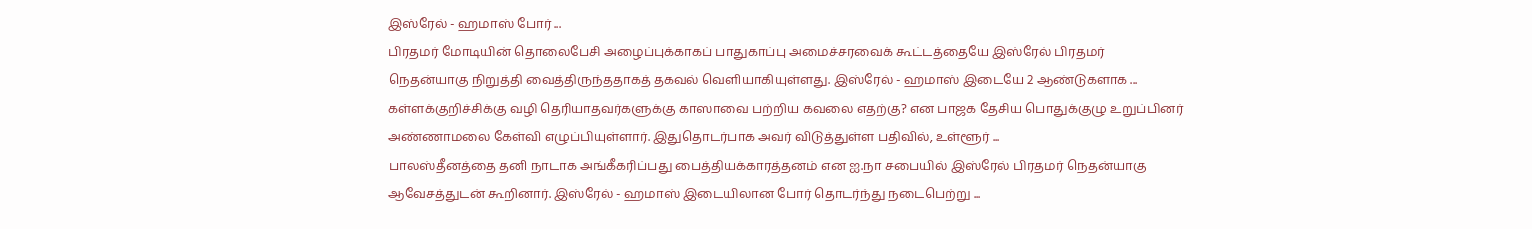இஸ்ரேல் - ஹமாஸ் போர் ...
பிரதமர் மோடியின் தொலைபேசி அழைப்புக்காகப் பாதுகாப்பு அமைச்சரவைக் கூட்டத்தையே இஸ்ரேல் பிரதமர் நெதன்யாகு நிறுத்தி வைத்திருந்ததாகத் தகவல் வெளியாகியுள்ளது. இஸ்ரேல் - ஹமாஸ் இடையே 2 ஆண்டுகளாக ...
கள்ளக்குறிச்சிக்கு வழி தெரியாதவர்களுக்கு காஸாவை பற்றிய கவலை எதற்கு? என பாஜக தேசிய பொதுக்குழு உறுப்பினர் அண்ணாமலை கேள்வி எழுப்பியுள்ளார். இதுதொடர்பாக அவர் விடுத்துள்ள பதிவில், உள்ளூர் ...
பாலஸ்தீனத்தை தனி நாடாக அங்கீகரிப்பது பைத்தியக்காரத்தனம் என ஐ.நா சபையில் இஸ்ரேல் பிரதமர் நெதன்யாகு ஆவேசத்துடன் கூறினார். இஸ்ரேல் - ஹமாஸ் இடையிலான போர் தொடர்ந்து நடைபெற்று ...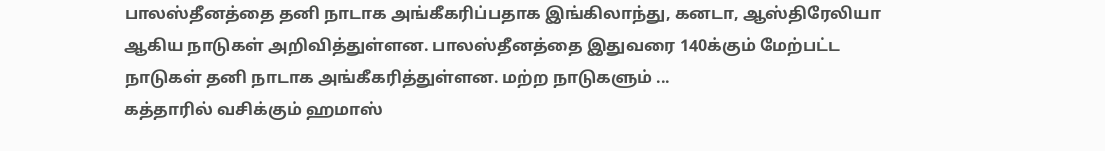பாலஸ்தீனத்தை தனி நாடாக அங்கீகரிப்பதாக இங்கிலாந்து, கனடா, ஆஸ்திரேலியா ஆகிய நாடுகள் அறிவித்துள்ளன. பாலஸ்தீனத்தை இதுவரை 140க்கும் மேற்பட்ட நாடுகள் தனி நாடாக அங்கீகரித்துள்ளன. மற்ற நாடுகளும் ...
கத்தாரில் வசிக்கும் ஹமாஸ்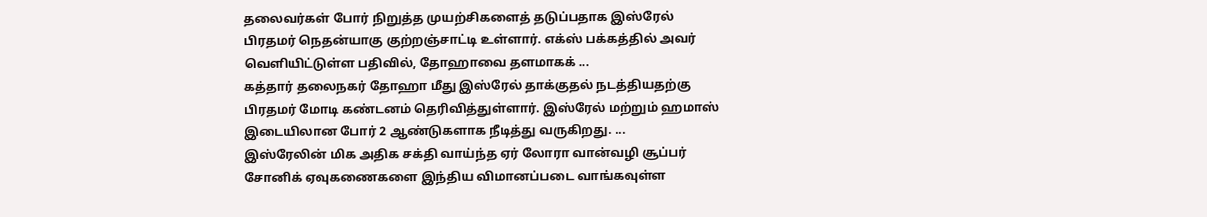தலைவர்கள் போர் நிறுத்த முயற்சிகளைத் தடுப்பதாக இஸ்ரேல் பிரதமர் நெதன்யாகு குற்றஞ்சாட்டி உள்ளார். எக்ஸ் பக்கத்தில் அவர் வெளியிட்டுள்ள பதிவில், தோஹாவை தளமாகக் ...
கத்தார் தலைநகர் தோஹா மீது இஸ்ரேல் தாக்குதல் நடத்தியதற்கு பிரதமர் மோடி கண்டனம் தெரிவித்துள்ளார். இஸ்ரேல் மற்றும் ஹமாஸ் இடையிலான போர் 2 ஆண்டுகளாக நீடித்து வருகிறது. ...
இஸ்ரேலின் மிக அதிக சக்தி வாய்ந்த ஏர் லோரா வான்வழி சூப்பர் சோனிக் ஏவுகணைகளை இந்திய விமானப்படை வாங்கவுள்ள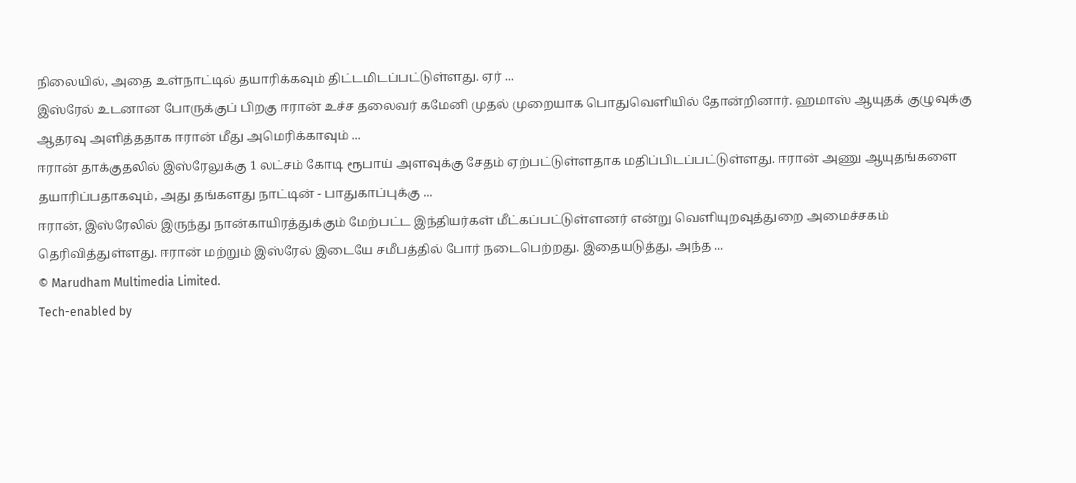நிலையில், அதை உள்நாட்டில் தயாரிக்கவும் திட்டமிடப்பட்டுள்ளது. ஏர் ...
இஸ்ரேல் உடனான போருக்குப் பிறகு ஈரான் உச்ச தலைவர் கமேனி முதல் முறையாக பொதுவெளியில் தோன்றினார். ஹமாஸ் ஆயுதக் குழுவுக்கு ஆதரவு அளித்ததாக ஈரான் மீது அமெரிக்காவும் ...
ஈரான் தாக்குதலில் இஸ்ரேலுக்கு 1 லட்சம் கோடி ரூபாய் அளவுக்கு சேதம் ஏற்பட்டுள்ளதாக மதிப்பிடப்பட்டுள்ளது. ஈரான் அணு ஆயுதங்களை தயாரிப்பதாகவும், அது தங்களது நாட்டின் - பாதுகாப்புக்கு ...
ஈரான், இஸ்ரேலில் இருந்து நான்காயிரத்துக்கும் மேற்பட்ட இந்தியர்கள் மீட்கப்பட்டுள்ளனர் என்று வெளியுறவுத்துறை அமைச்சகம் தெரிவித்துள்ளது. ஈரான் மற்றும் இஸ்ரேல் இடையே சமீபத்தில் போர் நடைபெற்றது. இதையடுத்து, அந்த ...
© Marudham Multimedia Limited.
Tech-enabled by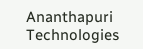Ananthapuri Technologies